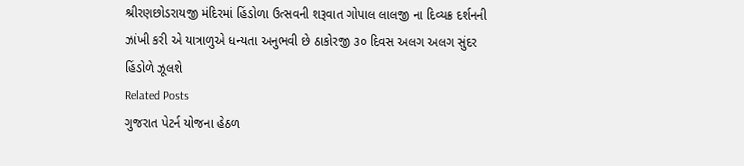શ્રીરણછોડરાયજી મંદિરમાં હિંડોળા ઉત્સવની શરૂવાત ગોપાલ લાલજી ના દિવ્યક્ર દર્શનની ઝાંખી કરી એ યાત્રાળુએ ધન્યતા અનુભવી છે ઠાકોરજી ૩૦ દિવસ અલગ અલગ સુંદર હિંડોળે ઝૂલશે
Related Posts
ગુજરાત પેટર્ન યોજના હેઠળ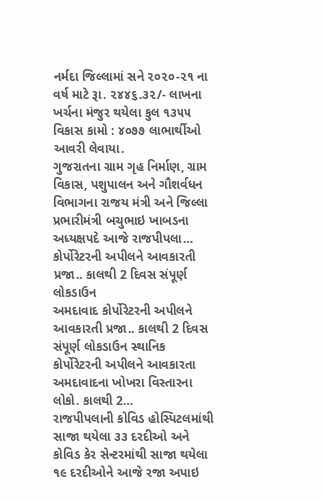નર્મદા જિલ્લામાં સને ૨૦૨૦-૨૧ ના વર્ષ માટે રૂા. ૨૪૪૬.૩૨/- લાખના ખર્ચના મંજુર થયેલા કુલ ૧૩૫૫ વિકાસ કામો : ૪૦૭૭ લાભાર્થીઓ આવરી લેવાયા.
ગુજરાતના ગ્રામ ગૃહ નિર્માણ, ગ્રામ વિકાસ, પશુપાલન અને ગૌશર્વધન વિભાગના રાજય મંત્રી અને જિલ્લા પ્રભારીમંત્રી બચુભાઇ ખાબડના અધ્યક્ષપદે આજે રાજપીપલા…
કોર્પોરેટરની અપીલને આવકારતી પ્રજા.. કાલથી 2 દિવસ સંપૂર્ણ લોકડાઉન
અમદાવાદ કોર્પોરેટરની અપીલને આવકારતી પ્રજા.. કાલથી 2 દિવસ સંપૂર્ણ લોકડાઉન સ્થાનિક કોર્પોરેટરની અપીલને આવકારતા અમદાવાદના ખોખરા વિસ્તારના લોકો. કાલથી 2…
રાજપીપલાની કોવિડ હોસ્પિટલમાંથી સાજા થયેલા ૩૩ દરદીઓ અને
કોવિડ કેર સેન્ટરમાંથી સાજા થયેલા ૧૯ દરદીઓને આજે રજા અપાઇ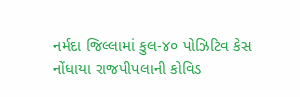નર્મદા જિલ્લામાં કુલ-૪૦ પોઝિટિવ કેસ નોંધાયા રાજપીપલાની કોવિડ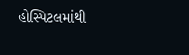હોસ્પિટલમાંથી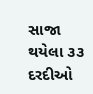સાજા થયેલા ૩૩ દરદીઓ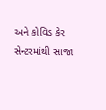અને કોવિડ કેર સેન્ટરમાંથી સાજા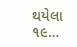થયેલા ૧૯…